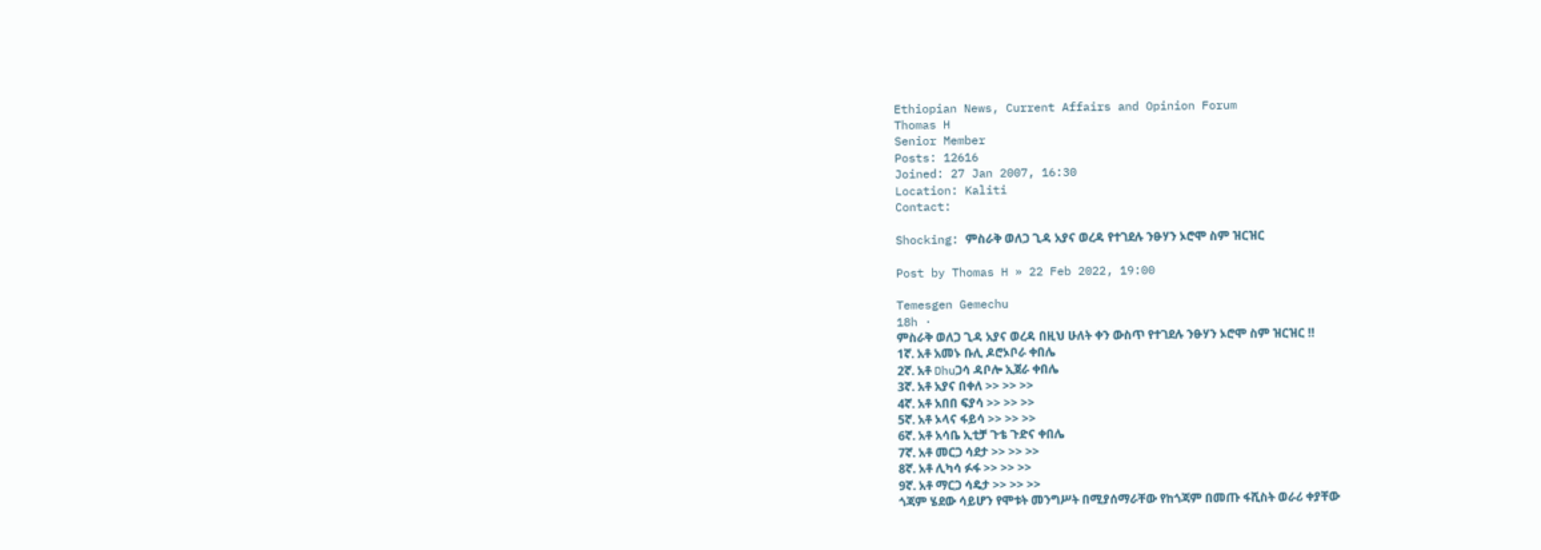Ethiopian News, Current Affairs and Opinion Forum
Thomas H
Senior Member
Posts: 12616
Joined: 27 Jan 2007, 16:30
Location: Kaliti
Contact:

Shocking: ምስራቅ ወለጋ ጊዳ አያና ወረዳ የተገደሉ ንፁሃን ኦሮሞ ስም ዝርዝር

Post by Thomas H » 22 Feb 2022, 19:00

Temesgen Gemechu
18h ·
ምስራቅ ወለጋ ጊዳ አያና ወረዳ በዚህ ሁለት ቀን ውስጥ የተገደሉ ንፁሃን ኦሮሞ ስም ዝርዝር ‼
1ኛ. አቶ አመኑ ቡሊ ዶሮኦቦራ ቀበሌ
2ኛ. አቶ Dhuጋሳ ዳቦሎ ኢጀራ ቀበሌ
3ኛ. አቶ አያና በቀለ >> >> >>
4ኛ. አቶ አበበ ፍያሳ >> >> >>
5ኛ. አቶ ኦላና ፋይሳ >> >> >>
6ኛ. አቶ አሳቤ ኢቲቻ ጉቴ ጉድና ቀበሌ
7ኛ. አቶ መርጋ ሳደታ >> >> >>
8ኛ. አቶ ሊካሳ ፉፋ >> >> >>
9ኛ. አቶ ማርጋ ሳዴታ >> >> >>
ጎጃም ሄደው ሳይሆን የሞቱት መንግሥት በሚያሰማራቸው የከጎጃም በመጡ ፋሺስት ወራሪ ቀያቸው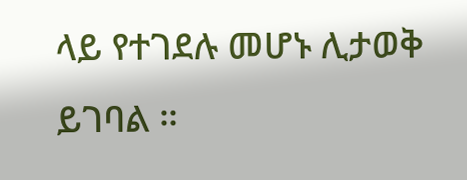ላይ የተገደሉ መሆኑ ሊታወቅ ይገባል ።